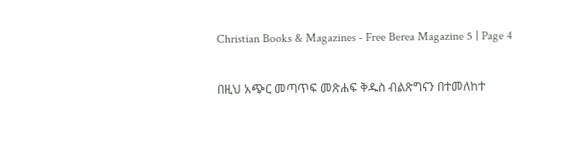Christian Books & Magazines - Free Berea Magazine 5 | Page 4

በዚህ አጭር መጣጥፍ መጽሐፍ ቅዱስ ብልጽግናን በተመለከተ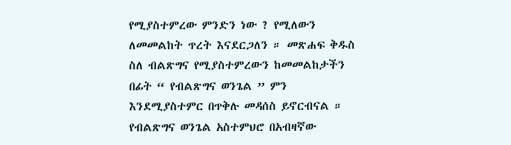የሚያስተምረው ምንድን ነው ? የሚለውን ለመመልከት ጥረት እናደርጋለን ። መጽሐፍ ቅዱስ ስለ ብልጽግና የሚያስተምረውን ከመመልከታችን በፊት “ የብልጽግና ወንጌል ” ምን እንደሚያስተምር በጥቅሉ መዳሰስ ይኖርብናል ። የብልጽግና ወንጌል አስተምህሮ በአብዛኛው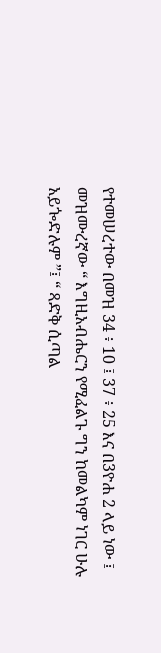የተመሠረተው በመዝ 34 ፥ 10 ፤ 37 ፥ 25 እና በ3ዮሐ 2 ላይ ነው ፤ መዝሙረኛው “ እግዚአብሔርን የሚፈልጉ ግን ከመልካም ነገር ሁሉ አይጐድሉም ”፤ “ ጻድቅ ሲጣል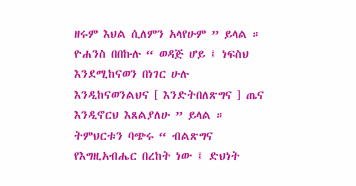ዘሩም እህል ሲለምን አላየሁም ” ይላል ። ዮሐንስ በበኩሉ “ ወዳጅ ሆይ ፤ ነፍስህ እንደሚከናወን በነገር ሁሉ እንዲከናወንልህና [ እንድትበለጽግና ] ጤና እንዲኖርህ እጸልያለሁ ” ይላል ። ትምህርቱን ባጭሩ “ ብልጽግና የእግዚአብሔር በረከት ነው ፤ ድህነት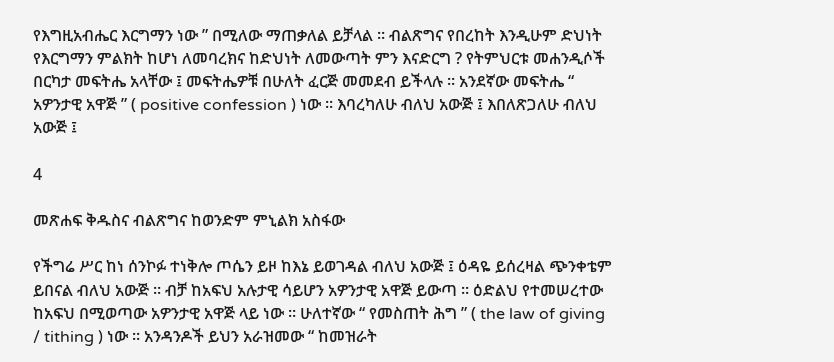የእግዚአብሔር እርግማን ነው ” በሚለው ማጠቃለል ይቻላል ። ብልጽግና የበረከት እንዲሁም ድህነት የእርግማን ምልክት ከሆነ ለመባረክና ከድህነት ለመውጣት ምን እናድርግ ? የትምህርቱ መሐንዲሶች በርካታ መፍትሔ አላቸው ፤ መፍትሔዎቹ በሁለት ፈርጅ መመደብ ይችላሉ ። አንደኛው መፍትሔ “ አዎንታዊ አዋጅ ” ( positive confession ) ነው ። እባረካለሁ ብለህ አውጅ ፤ እበለጽጋለሁ ብለህ አውጅ ፤

4

መጽሐፍ ቅዱስና ብልጽግና ከወንድም ምኒልክ አስፋው

የችግሬ ሥር ከነ ሰንኮፉ ተነቅሎ ጦሴን ይዞ ከእኔ ይወገዳል ብለህ አውጅ ፤ ዕዳዬ ይሰረዛል ጭንቀቴም ይበናል ብለህ አውጅ ። ብቻ ከአፍህ አሉታዊ ሳይሆን አዎንታዊ አዋጅ ይውጣ ። ዕድልህ የተመሠረተው ከአፍህ በሚወጣው አዎንታዊ አዋጅ ላይ ነው ። ሁለተኛው “ የመስጠት ሕግ ” ( the law of giving / tithing ) ነው ። አንዳንዶች ይህን አራዝመው “ ከመዝራት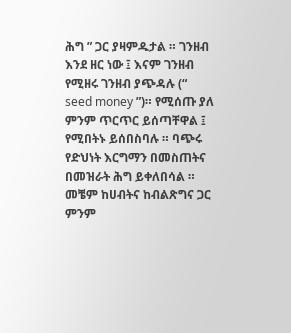ሕግ ” ጋር ያዛምዱታል ። ገንዘብ እንደ ዘር ነው ፤ እናም ገንዘብ የሚዘሩ ገንዘብ ያጭዳሉ (“ seed money ”)። የሚሰጡ ያለ ምንም ጥርጥር ይሰጣቸዋል ፤ የሚበትኑ ይሰበስባሉ ። ባጭሩ የድህነት እርግማን በመስጠትና በመዝራት ሕግ ይቀለበሳል ።
መቼም ከሀብትና ከብልጽግና ጋር ምንም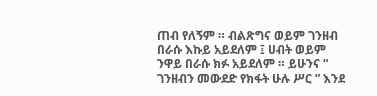ጠብ የለኝም ። ብልጽግና ወይም ገንዘብ በራሱ እኩይ አይደለም ፤ ሀብት ወይም ንዋይ በራሱ ክፉ አይደለም ። ይሁንና “ ገንዘብን መውደድ የክፋት ሁሉ ሥር ” እንደ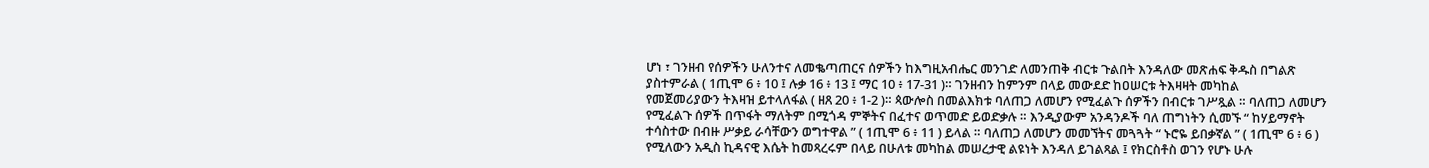ሆነ ፣ ገንዘብ የሰዎችን ሁለንተና ለመቈጣጠርና ሰዎችን ከእግዚአብሔር መንገድ ለመንጠቅ ብርቱ ጉልበት እንዳለው መጽሐፍ ቅዱስ በግልጽ ያስተምራል ( 1ጢሞ 6 ፥ 10 ፤ ሉቃ 16 ፥ 13 ፤ ማር 10 ፥ 17-31 )። ገንዘብን ከምንም በላይ መውደድ ከዐሠርቱ ትእዛዛት መካከል
የመጀመሪያውን ትእዛዝ ይተላለፋል ( ዘጸ 20 ፥ 1-2 )። ጳውሎስ በመልእክቱ ባለጠጋ ለመሆን የሚፈልጉ ሰዎችን በብርቱ ገሥጿል ። ባለጠጋ ለመሆን የሚፈልጉ ሰዎች በጥፋት ማለትም በሚጎዳ ምኞትና በፈተና ወጥመድ ይወድቃሉ ። እንዲያውም አንዳንዶች ባለ ጠግነትን ሲመኙ “ ከሃይማኖት ተሳስተው በብዙ ሥቃይ ራሳቸውን ወግተዋል ” ( 1ጢሞ 6 ፥ 11 ) ይላል ። ባለጠጋ ለመሆን መመኘትና መጓጓት “ ኑሮዬ ይበቃኛል ” ( 1ጢሞ 6 ፥ 6 ) የሚለውን አዲስ ኪዳናዊ እሴት ከመጻረሩም በላይ በሁለቱ መካከል መሠረታዊ ልዩነት እንዳለ ይገልጻል ፤ የክርስቶስ ወገን የሆኑ ሁሉ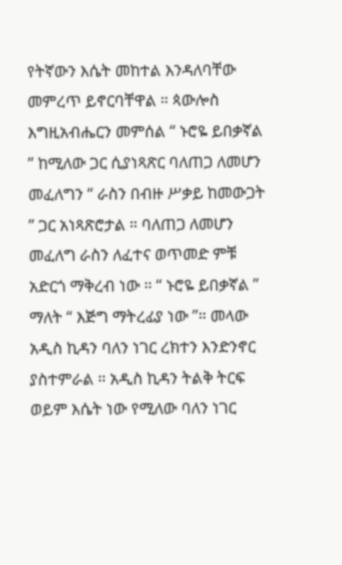የትኛውን እሴት መከተል እንዳለባቸው መምረጥ ይኖርባቸዋል ። ጳውሎስ እግዚአብሔርን መምሰል “ ኑሮዬ ይበቃኛል ” ከሚለው ጋር ሲያነጻጽር ባለጠጋ ለመሆን መፈለግን “ ራስን በብዙ ሥቃይ ከመውጋት ” ጋር አነጻጽሮታል ። ባለጠጋ ለመሆን መፈለግ ራስን ለፈተና ወጥመድ ምቹ አድርጎ ማቅረብ ነው ። “ ኑሮዬ ይበቃኛል ” ማለት “ እጅግ ማትረፊያ ነው ”። መላው አዲስ ኪዳን ባለን ነገር ረክተን እንድንኖር ያስተምራል ። አዲስ ኪዳን ትልቅ ትርፍ ወይም እሴት ነው የሚለው ባለን ነገር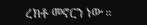ረክቶ መኖርን ነው ።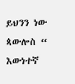ይህንን ነው ጳውሎስ “ እውነተኛ